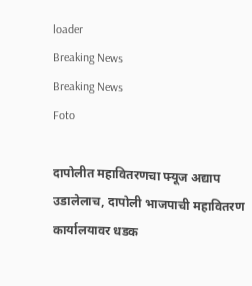loader
Breaking News
Breaking News
Foto

दापोलीत महावितरणचा फ्यूज अद्याप उडालेलाच, दापोली भाजपाची महावितरण कार्यालयावर धडक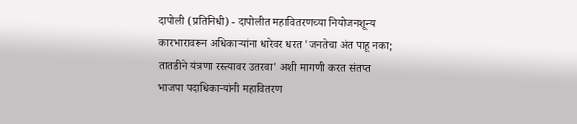दापोली (प्रतिनिधी) - दापोलीत महावितरणच्या नियोजनशून्य कारभारावरून अधिकाऱ्यांना धारेवर धरत 'जनतेचा अंत पाहू नका; तातडीने यंत्रणा रस्त्यावर उतरवा' अशी मागणी करत संतप्त भाजपा पदाधिकाऱ्यांनी महावितरण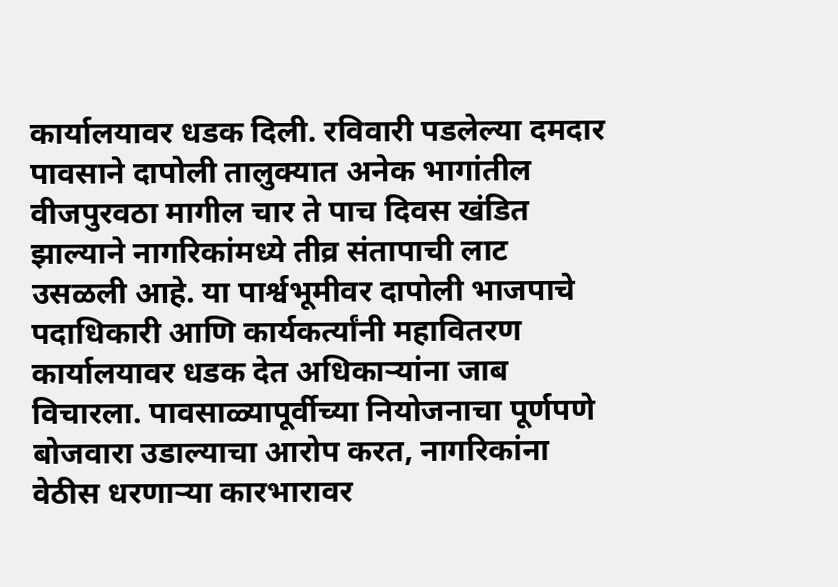कार्यालयावर धडक दिली. रविवारी पडलेल्या दमदार पावसाने दापोली तालुक्यात अनेक भागांतील वीजपुरवठा मागील चार ते पाच दिवस खंडित झाल्याने नागरिकांमध्ये तीव्र संतापाची लाट उसळली आहे. या पार्श्वभूमीवर दापोली भाजपाचे पदाधिकारी आणि कार्यकर्त्यांनी महावितरण कार्यालयावर धडक देत अधिकाऱ्यांना जाब विचारला. पावसाळ्यापूर्वीच्या नियोजनाचा पूर्णपणे बोजवारा उडाल्याचा आरोप करत, नागरिकांना वेठीस धरणाऱ्या कारभारावर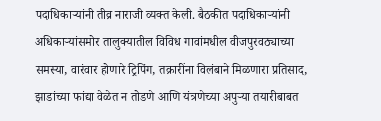पदाधिकाऱ्यांनी तीव्र नाराजी व्यक्त केली. बैठकीत पदाधिकाऱ्यांनी अधिकाऱ्यांसमोर तालुक्यातील विविध गावांमधील वीजपुरवठ्याच्या समस्या, वारंवार होणारे ट्रिपिंग, तक्रारींना विलंबाने मिळणारा प्रतिसाद, झाडांच्या फांद्या वेळेत न तोडणे आणि यंत्रणेच्या अपुऱ्या तयारीबाबत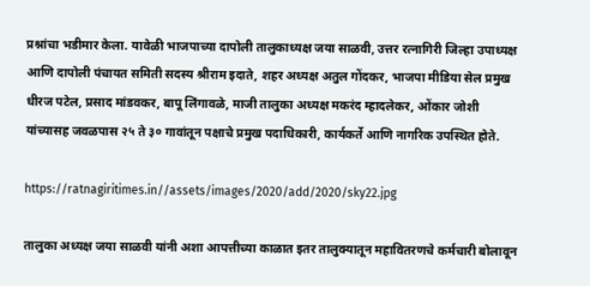प्रश्नांचा भडीमार केला. यावेळी भाजपाच्या दापोली तालुकाध्यक्ष जया साळवी, उत्तर रत्नागिरी जिल्हा उपाध्यक्ष आणि दापोली पंचायत समिती सदस्य श्रीराम इदाते, शहर अध्यक्ष अतुल गोंदकर, भाजपा मीडिया सेल प्रमुख धीरज पटेल, प्रसाद मांडवकर, बापू लिंगावळे, माजी तालुका अध्यक्ष मकरंद म्हादलेकर, ओंकार जोशी यांच्यासह जवळपास २५ ते ३० गावांतून पक्षाचे प्रमुख पदाधिकारी, कार्यकर्ते आणि नागरिक उपस्थित होते.

https://ratnagiritimes.in//assets/images/2020/add/2020/sky22.jpg

तालुका अध्यक्ष जया साळवी यांनी अशा आपत्तीच्या काळात इतर तालुक्यातून महावितरणचे कर्मचारी बोलावून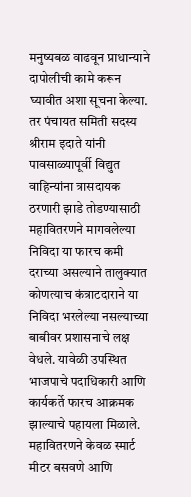मनुष्यबळ वाढवून प्राधान्याने दापोलीची कामे करून घ्यावीत अशा सूचना केल्या. तर पंचायत समिती सदस्य श्रीराम इदाते यांनी पावसाळ्यापूर्वी विद्युत वाहिन्यांना त्रासदायक ठरणारी झाडे तोडण्यासाठी महावितरणने मागवलेल्या निविदा या फारच कमी दराच्या असल्याने तालुक्यात कोणत्याच कंत्राटदाराने या निविदा भरलेल्या नसल्याच्या बाबीवर प्रशासनाचे लक्ष वेधले. यावेळी उपस्थित भाजपाचे पदाधिकारी आणि कार्यकर्ते फारच आक्रमक झाल्याचे पहायला मिळाले. महावितरणने केवळ स्मार्ट मीटर बसवणे आणि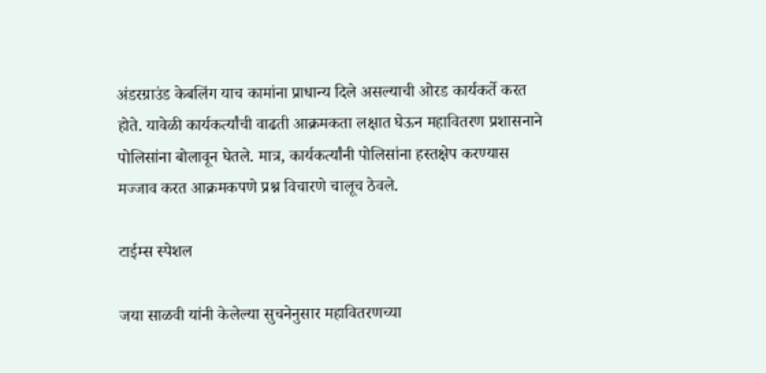अंडरग्राउंड केबलिंग याच कामांना प्राधान्य दिले असल्याची ओरड कार्यकर्ते करत होते. यावेळी कार्यकर्त्यांची वाढती आक्रमकता लक्षात घेऊन महावितरण प्रशासनाने पोलिसांना बोलावून घेतले. मात्र, कार्यकर्त्यांनी पोलिसांना हस्तक्षेप करण्यास मज्जाव करत आक्रमकपणे प्रश्न विचारणे चालूच ठेवले.

टाईम्स स्पेशल

जया साळवी यांनी केलेल्या सुचनेनुसार महावितरणच्या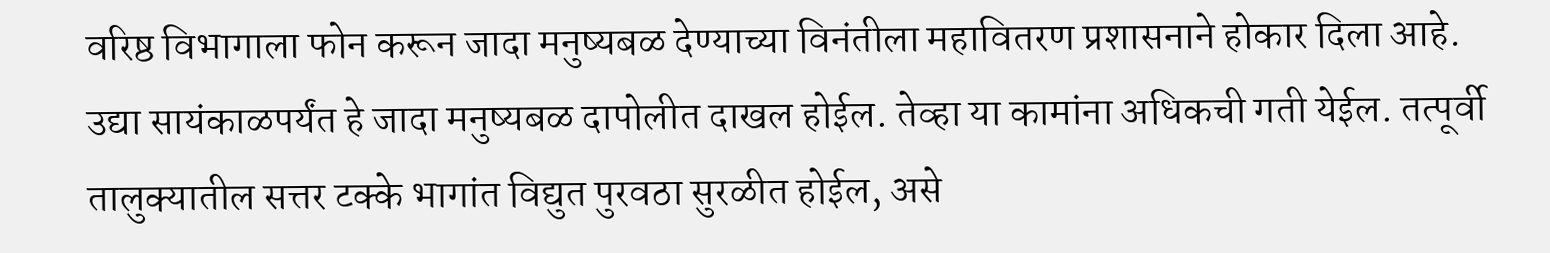वरिष्ठ विभागाला फोन करून जादा मनुष्यबळ देण्याच्या विनंतीला महावितरण प्रशासनाने होकार दिला आहे. उद्या सायंकाळपर्यंत हे जादा मनुष्यबळ दापोलीत दाखल होईल. तेव्हा या कामांना अधिकची गती येईल. तत्पूर्वी तालुक्यातील सत्तर टक्के भागांत विद्युत पुरवठा सुरळीत होईल, असे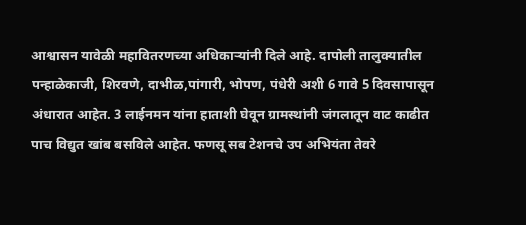आश्वासन यावेळी महावितरणच्या अधिकाऱ्यांनी दिले आहे. दापोली तालुक्यातील पन्हाळेकाजी, शिरवणे, दाभीळ,पांगारी, भोपण, पंधेरी अशी 6 गावे 5 दिवसापासून अंधारात आहेत. 3 लाईनमन यांना हाताशी घेवून ग्रामस्थांनी जंगलातून वाट काढीत पाच विद्युत खांब बसविले आहेत. फणसू सब टेशनचे उप अभियंता तेवरे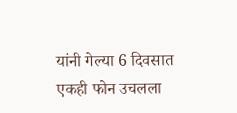यांनी गेल्या 6 दिवसात एकही फोन उचलला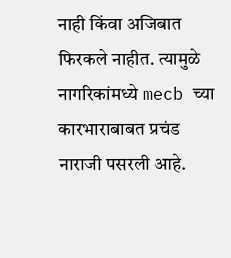नाही किंवा अजिबात फिरकले नाहीत. त्यामुळे नागरिकांमध्ये mecb च्या कारभाराबाबत प्रचंड नाराजी पसरली आहे.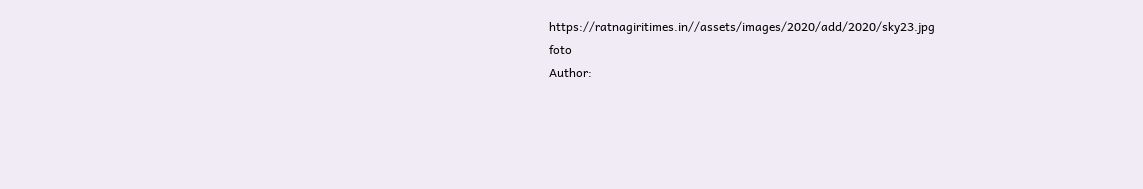https://ratnagiritimes.in//assets/images/2020/add/2020/sky23.jpg
foto
Author: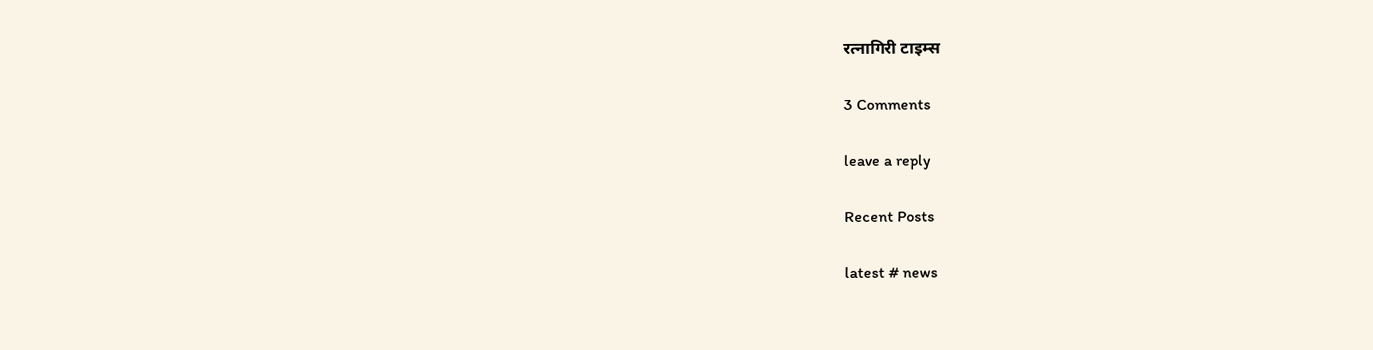रत्नागिरी टाइम्स

3 Comments

leave a reply

Recent Posts

latest # news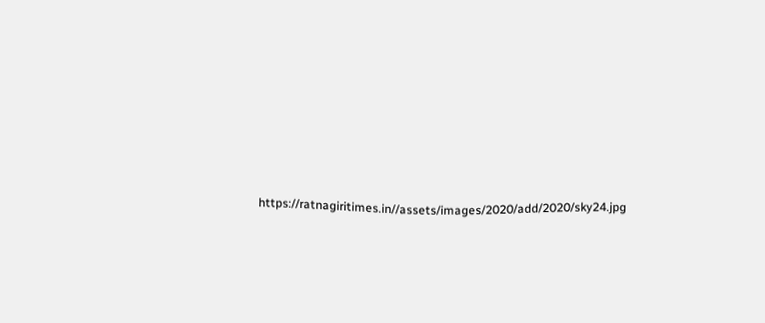https://ratnagiritimes.in//assets/images/2020/add/2020/sky24.jpg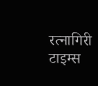रत्नागिरी टाइम्स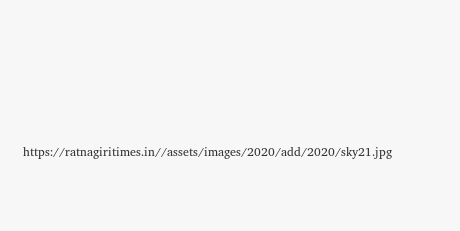https://ratnagiritimes.in//assets/images/2020/add/2020/sky21.jpg